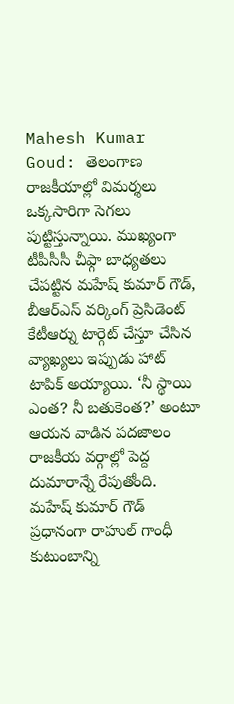Mahesh Kumar Goud: తెలంగాణ రాజకీయాల్లో విమర్శలు ఒక్కసారిగా సెగలు పుట్టిస్తున్నాయి. ముఖ్యంగా టీపీసీసీ చీఫ్గా బాధ్యతలు చేపట్టిన మహేష్ కుమార్ గౌడ్, బీఆర్ఎస్ వర్కింగ్ ప్రెసిడెంట్ కేటీఆర్ను టార్గెట్ చేస్తూ చేసిన వ్యాఖ్యలు ఇప్పుడు హాట్ టాపిక్ అయ్యాయి. ‘నీ స్థాయి ఎంత? నీ బతుకెంత?’ అంటూ ఆయన వాడిన పదజాలం రాజకీయ వర్గాల్లో పెద్ద దుమారాన్నే రేపుతోంది.
మహేష్ కుమార్ గౌడ్ ప్రధానంగా రాహుల్ గాంధీ కుటుంబాన్ని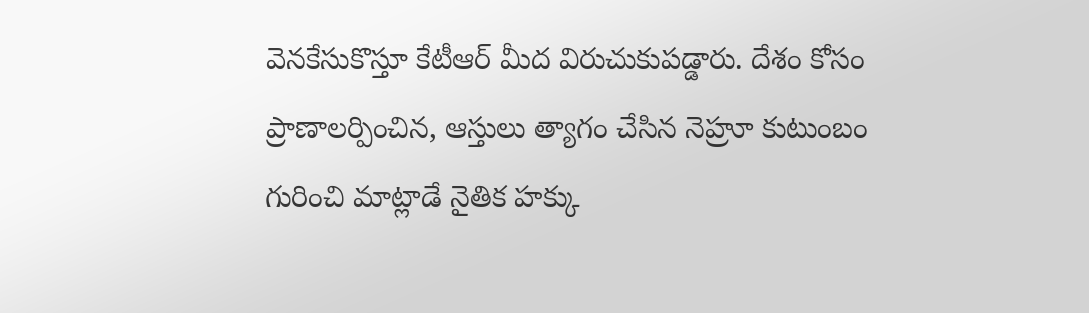వెనకేసుకొస్తూ కేటీఆర్ మీద విరుచుకుపడ్డారు. దేశం కోసం ప్రాణాలర్పించిన, ఆస్తులు త్యాగం చేసిన నెహ్రూ కుటుంబం గురించి మాట్లాడే నైతిక హక్కు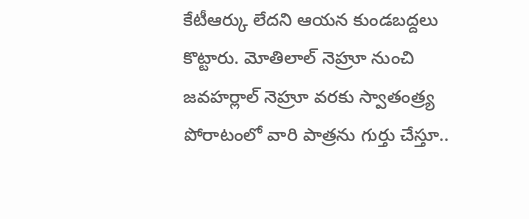కేటీఆర్కు లేదని ఆయన కుండబద్దలు కొట్టారు. మోతిలాల్ నెహ్రూ నుంచి జవహర్లాల్ నెహ్రూ వరకు స్వాతంత్ర్య పోరాటంలో వారి పాత్రను గుర్తు చేస్తూ..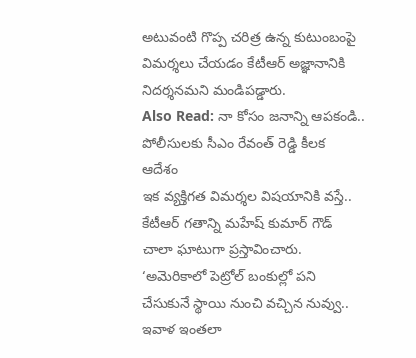అటువంటి గొప్ప చరిత్ర ఉన్న కుటుంబంపై విమర్శలు చేయడం కేటీఆర్ అజ్ఞానానికి నిదర్శనమని మండిపడ్డారు.
Also Read: నా కోసం జనాన్ని ఆపకండి.. పోలీసులకు సీఎం రేవంత్ రెడ్డి కీలక ఆదేశం
ఇక వ్యక్తిగత విమర్శల విషయానికి వస్తే.. కేటీఆర్ గతాన్ని మహేష్ కుమార్ గౌడ్ చాలా ఘాటుగా ప్రస్తావించారు. ‘అమెరికాలో పెట్రోల్ బంకుల్లో పని చేసుకునే స్థాయి నుంచి వచ్చిన నువ్వు.. ఇవాళ ఇంతలా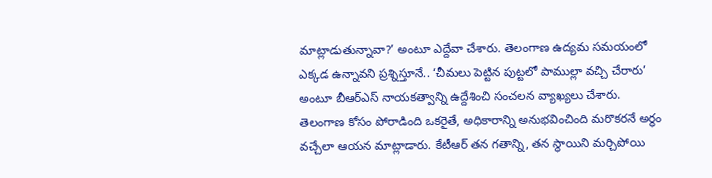మాట్లాడుతున్నావా?’ అంటూ ఎద్దేవా చేశారు. తెలంగాణ ఉద్యమ సమయంలో ఎక్కడ ఉన్నావని ప్రశ్నిస్తూనే.. ‘చీమలు పెట్టిన పుట్టలో పాముల్లా వచ్చి చేరారు’ అంటూ బీఆర్ఎస్ నాయకత్వాన్ని ఉద్దేశించి సంచలన వ్యాఖ్యలు చేశారు.
తెలంగాణ కోసం పోరాడింది ఒకరైతే, అధికారాన్ని అనుభవించింది మరొకరనే అర్థం వచ్చేలా ఆయన మాట్లాడారు. కేటీఆర్ తన గతాన్ని, తన స్థాయిని మర్చిపోయి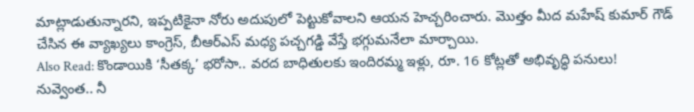మాట్లాడుతున్నారని, ఇప్పటికైనా నోరు అదుపులో పెట్టుకోవాలని ఆయన హెచ్చరించారు. మొత్తం మీద మహేష్ కుమార్ గౌడ్ చేసిన ఈ వ్యాఖ్యలు కాంగ్రెస్, బీఆర్ఎస్ మధ్య పచ్చగడ్డి వేస్తే భగ్గుమనేలా మార్చాయి.
Also Read: కొండాయికి ‘సీతక్క’ భరోసా.. వరద బాధితులకు ఇందిరమ్మ ఇళ్లు, రూ. 16 కోట్లతో అభివృద్ధి పనులు!
నువ్వెంత.. నీ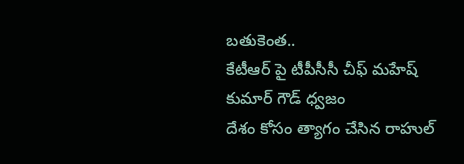బతుకెంత..
కేటీఆర్ పై టీపీసీసీ చీఫ్ మహేష్ కుమార్ గౌడ్ ధ్వజం
దేశం కోసం త్యాగం చేసిన రాహుల్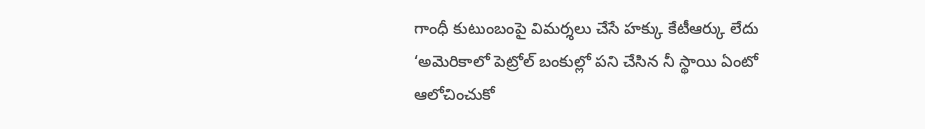గాంధీ కుటుంబంపై విమర్శలు చేసే హక్కు కేటీఆర్కు లేదు
‘అమెరికాలో పెట్రోల్ బంకుల్లో పని చేసిన నీ స్థాయి ఏంటో ఆలోచించుకో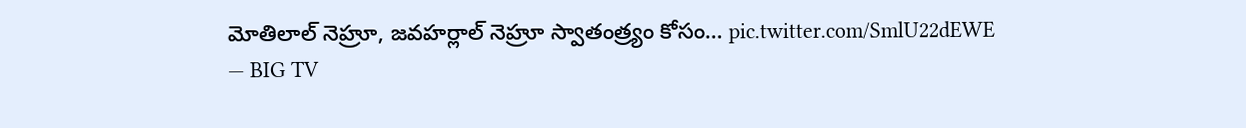మోతిలాల్ నెహ్రూ, జవహర్లాల్ నెహ్రూ స్వాతంత్ర్యం కోసం… pic.twitter.com/SmlU22dEWE
— BIG TV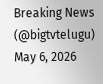Breaking News (@bigtvtelugu) May 6, 2026